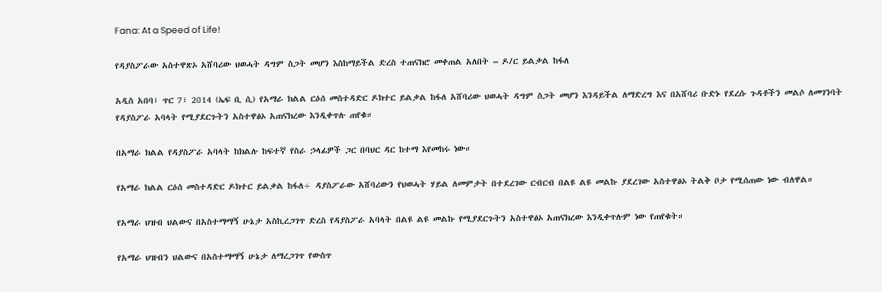Fana: At a Speed of Life!

የዳያስፖራው አስተዋጽኦ አሸባሪው ህወሓት ዳግም ስጋት መሆን እስከማይችል ድረስ ተጠናክሮ መቀጠል አለበት – ዶ/ር ይልቃል ከፋለ

አዲስ አበባ፣ ጥር 7፣ 2014 (ኤፍ ቢ ሲ) የአማራ ክልል ርዕሰ መስተዳድር ዶክተር ይልቃል ከፋለ አሸባሪው ህወሓት ዳግም ስጋት መሆን እንዳይችል ለማድረግ እና በአሸባሪ ቡድኑ የደረሱ ጉዳቶችን መልሶ ለመገንባት የዳያስፖራ አባላት የሚያደርጉትን አስተዋፅኦ አጠናክረው እንዲቀጥሉ ጠየቁ።

በአማራ ክልል የዳያስፖራ አባላት ከክልሉ ከፍተኛ የስራ ኃላፊዎች ጋር በባህር ዳር ከተማ እየመከሩ ነው።

የአማራ ክልል ርዕሰ መስተዳድር ዶክተር ይልቃል ከፋለ÷ ዳያስፖራው አሸባሪውን የህወሓት ሃይል ለመምታት በተደረገው ርብርብ በልዩ ልዩ መልኩ ያደረገው አስተዋፅኦ ትልቅ ቦታ የሚሰጠው ነው ብለዋል።

የአማራ ህዝብ ህልውና በአስተማማኝ ሁኔታ አስኪረጋገጥ ድረስ የዳያስፖራ አባላት በልዩ ልዩ መልኩ የሚያደርጉትን አስተዋፅኦ አጠናክረው እንዲቀጥሉም ነው የጠየቁት።

የአማራ ህዝብን ህልውና በአስተማማኝ ሁኔታ ለማረጋገጥ የውስጥ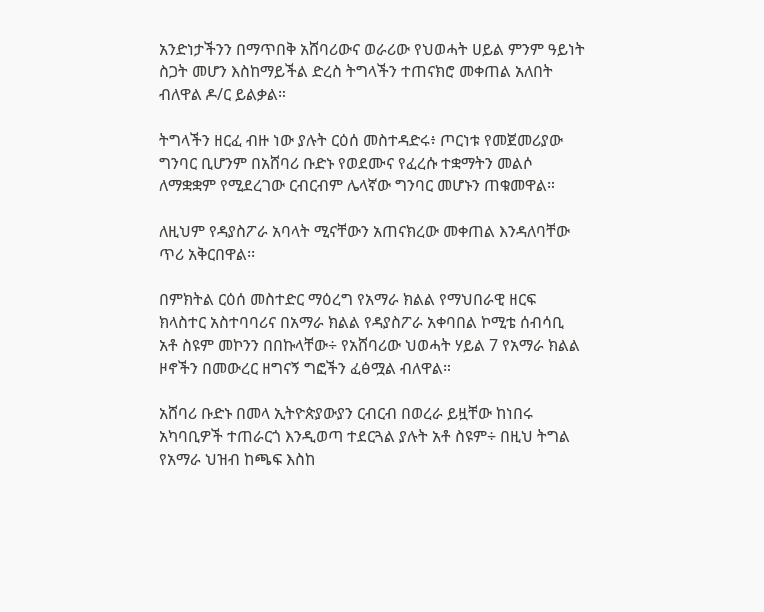አንድነታችንን በማጥበቅ አሸባሪውና ወራሪው የህወሓት ሀይል ምንም ዓይነት ስጋት መሆን እስከማይችል ድረስ ትግላችን ተጠናክሮ መቀጠል አለበት ብለዋል ዶ/ር ይልቃል።

ትግላችን ዘርፈ ብዙ ነው ያሉት ርዕሰ መስተዳድሩ፥ ጦርነቱ የመጀመሪያው ግንባር ቢሆንም በአሸባሪ ቡድኑ የወደሙና የፈረሱ ተቋማትን መልሶ ለማቋቋም የሚደረገው ርብርብም ሌላኛው ግንባር መሆኑን ጠቁመዋል።

ለዚህም የዳያስፖራ አባላት ሚናቸውን አጠናክረው መቀጠል እንዳለባቸው ጥሪ አቅርበዋል፡፡

በምክትል ርዕሰ መስተድር ማዕረግ የአማራ ክልል የማህበራዊ ዘርፍ ክላስተር አስተባባሪና በአማራ ክልል የዳያስፖራ አቀባበል ኮሚቴ ሰብሳቢ አቶ ስዩም መኮንን በበኩላቸው÷ የአሸባሪው ህወሓት ሃይል 7 የአማራ ክልል ዞኖችን በመውረር ዘግናኝ ግፎችን ፈፅሟል ብለዋል።

አሸባሪ ቡድኑ በመላ ኢትዮጵያውያን ርብርብ በወረራ ይዟቸው ከነበሩ አካባቢዎች ተጠራርጎ እንዲወጣ ተደርጓል ያሉት አቶ ስዩም÷ በዚህ ትግል የአማራ ህዝብ ከጫፍ እስከ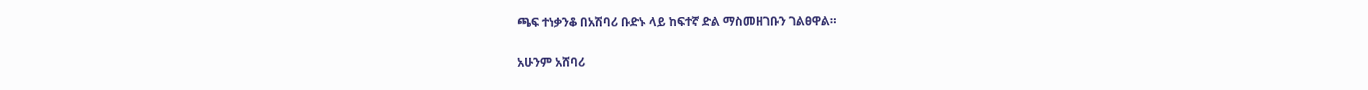ጫፍ ተነቃንቆ በአሽባሪ ቡድኑ ላይ ከፍተኛ ድል ማስመዘገቡን ገልፀዋል።

አሁንም አሸባሪ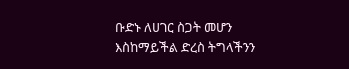ቡድኑ ለሀገር ስጋት መሆን እስከማይችል ድረስ ትግላችንን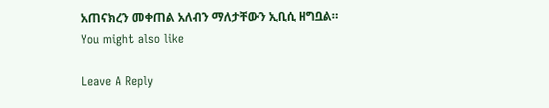አጠናክረን መቀጠል አለብን ማለታቸውን ኢቢሲ ዘግቧል።
You might also like

Leave A Reply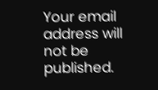Your email address will not be published.